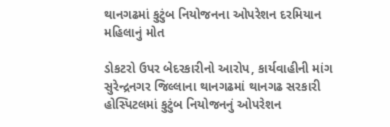થાનગઢમાં કુટુંબ નિયોજનના ઓપરેશન દરમિયાન મહિલાનું મોત

ડોકટરો ઉપર બેદરકારીનો આરોપ, કાર્યવાહીની માંગ સુરેન્દ્રનગર જિલ્લાના થાનગઢમાં થાનગઢ સરકારી હોસ્પિટલમાં કુટુંબ નિયોજનનું ઓપરેશન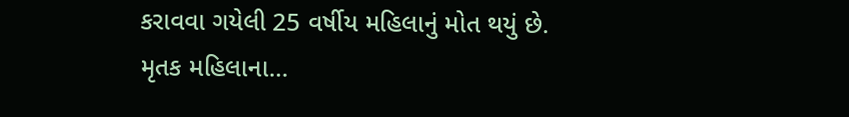કરાવવા ગયેલી 25 વર્ષીય મહિલાનું મોત થયું છે. મૃતક મહિલાના…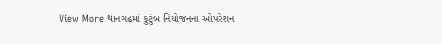View More થાનગઢમાં કુટુંબ નિયોજનના ઓપરેશન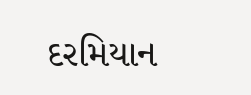દરમિયાન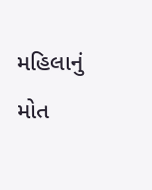મહિલાનું મોત